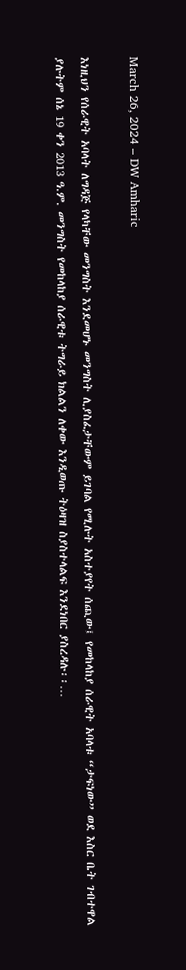March 26, 2024 – DW Amharic

እነዚህን የሰራዊት አባላት ለግዳጅ የላካቸው መንግስት እንደመሆኑ መንግስት ሊያስፈታቸውም ይገባል የሚሉት አስተያየት ሰጪው፤ የመከላከያ ሰራዊት አባላቱ “ታፍነው” ወደ እስር ቤት ገብተዋል ያሉትም ሰኔ 19 ቀን 2013 ዓ.ም. መንግስት የመከላከያ ሰራዊቱ ትግራይ ክልልን ለቀው እንዲወጡ ትዕዛዝ ስያስተላልፍ እንደነበር ያስረዳሉ፡፡…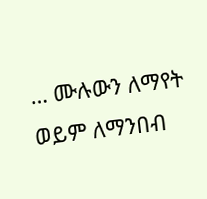… ሙሉውን ለማየት ወይም ለማንበብ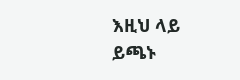እዚህ ላይ ይጫኑ